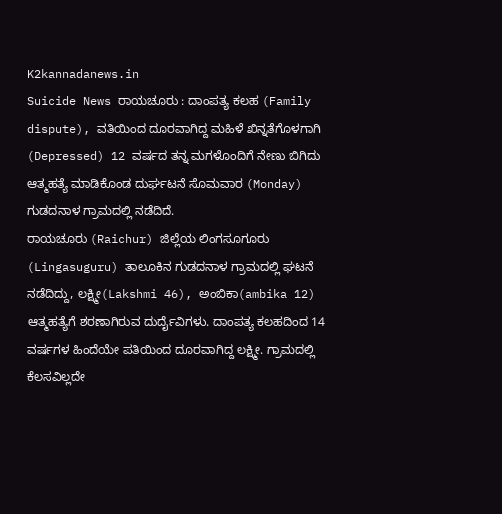K2kannadanews.in
Suicide News ರಾಯಚೂರು : ದಾಂಪತ್ಯ ಕಲಹ (Family dispute), ವತಿಯಿಂದ ದೂರವಾಗಿದ್ದ ಮಹಿಳೆ ಖಿನ್ನತೆಗೊಳಗಾಗಿ (Depressed) 12 ವರ್ಷದ ತನ್ನ ಮಗಳೊಂದಿಗೆ ನೇಣು ಬಿಗಿದು ಆತ್ಮಹತ್ಯೆ ಮಾಡಿಕೊಂಡ ದುರ್ಘಟನೆ ಸೊಮವಾರ (Monday) ಗುಡದನಾಳ ಗ್ರಾಮದಲ್ಲಿ ನಡೆದಿದೆ.
ರಾಯಚೂರು (Raichur) ಜಿಲ್ಲೆಯ ಲಿಂಗಸೂಗೂರು (Lingasuguru) ತಾಲೂಕಿನ ಗುಡದನಾಳ ಗ್ರಾಮದಲ್ಲಿ ಘಟನೆ ನಡೆದಿದ್ದು, ಲಕ್ಷ್ಮೀ(Lakshmi 46), ಅಂಬಿಕಾ(ambika 12) ಆತ್ಮಹತ್ಯೆಗೆ ಶರಣಾಗಿರುವ ದುರ್ದೈವಿಗಳು. ದಾಂಪತ್ಯ ಕಲಹದಿಂದ 14 ವರ್ಷಗಳ ಹಿಂದೆಯೇ ಪತಿಯಿಂದ ದೂರವಾಗಿದ್ದ ಲಕ್ಷ್ಮೀ. ಗ್ರಾಮದಲ್ಲಿ ಕೆಲಸವಿಲ್ಲದೇ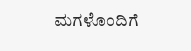ಮಗಳೊಂದಿಗೆ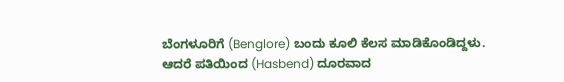ಬೆಂಗಳೂರಿಗೆ (Benglore) ಬಂದು ಕೂಲಿ ಕೆಲಸ ಮಾಡಿಕೊಂಡಿದ್ದಳು. ಆದರೆ ಪತಿಯಿಂದ (Hasbend) ದೂರವಾದ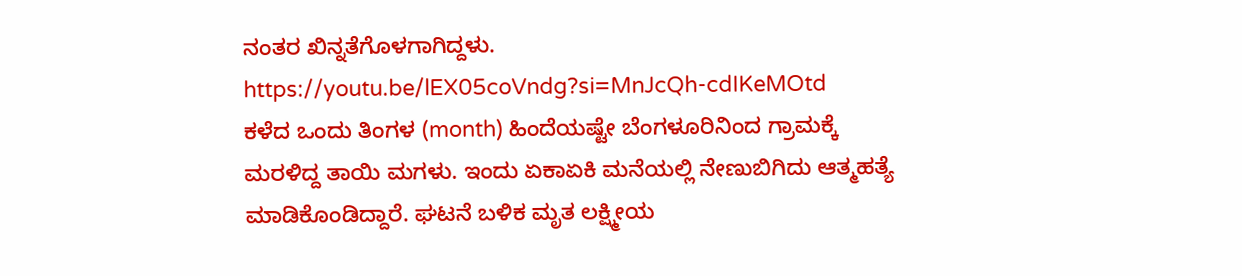ನಂತರ ಖಿನ್ನತೆಗೊಳಗಾಗಿದ್ದಳು.
https://youtu.be/lEX05coVndg?si=MnJcQh-cdIKeMOtd
ಕಳೆದ ಒಂದು ತಿಂಗಳ (month) ಹಿಂದೆಯಷ್ಟೇ ಬೆಂಗಳೂರಿನಿಂದ ಗ್ರಾಮಕ್ಕೆ ಮರಳಿದ್ದ ತಾಯಿ ಮಗಳು. ಇಂದು ಏಕಾಏಕಿ ಮನೆಯಲ್ಲಿ ನೇಣುಬಿಗಿದು ಆತ್ಮಹತ್ಯೆ ಮಾಡಿಕೊಂಡಿದ್ದಾರೆ. ಘಟನೆ ಬಳಿಕ ಮೃತ ಲಕ್ಷ್ಮೀಯ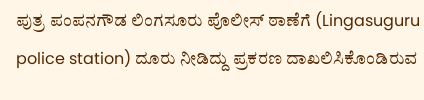ಪುತ್ರ ಪಂಪನಗೌಡ ಲಿಂಗಸೂರು ಪೊಲೀಸ್ ಠಾಣೆಗೆ (Lingasuguru police station) ದೂರು ನೀಡಿದ್ದು ಪ್ರಕರಣ ದಾಖಲಿಸಿಕೊಂಡಿರುವ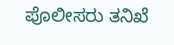ಪೊಲೀಸರು ತನಿಖೆ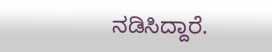ನಡಿಸಿದ್ದಾರೆ.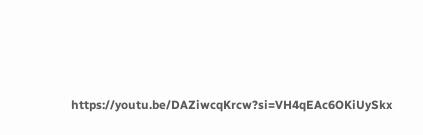https://youtu.be/DAZiwcqKrcw?si=VH4qEAc6OKiUySkx